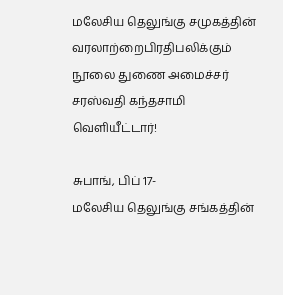மலேசிய தெலுங்கு சமுகத்தின் வரலாற்றைபிரதிபலிக்கும் நூலை துணை அமைச்சர் சரஸ்வதி கந்தசாமி வெளியீட்டார்!

சுபாங், பிப் 17-
மலேசிய தெலுங்கு சங்கத்தின்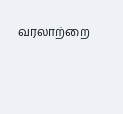வரலாற்றை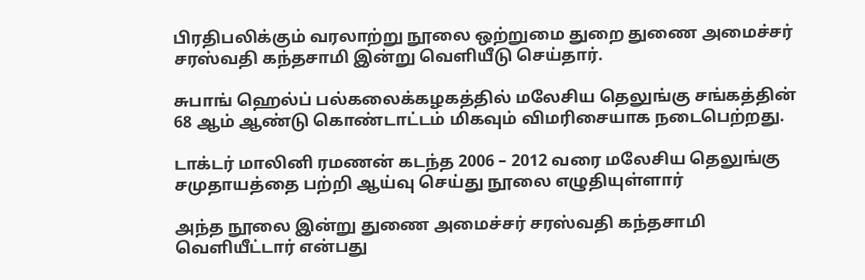பிரதிபலிக்கும் வரலாற்று நூலை ஒற்றுமை துறை துணை அமைச்சர் சரஸ்வதி கந்தசாமி இன்று வெளியீடு செய்தார்.

சுபாங் ஹெல்ப் பல்கலைக்கழகத்தில் மலேசிய தெலுங்கு சங்கத்தின் 68 ஆம் ஆண்டு கொண்டாட்டம் மிகவும் விமரிசையாக நடைபெற்றது.

டாக்டர் மாலினி ரமணன் கடந்த 2006 – 2012 வரை மலேசிய தெலுங்கு சமுதாயத்தை பற்றி ஆய்வு செய்து நூலை எழுதியுள்ளார்

அந்த நூலை இன்று துணை அமைச்சர் சரஸ்வதி கந்தசாமி வெளியீட்டார் என்பது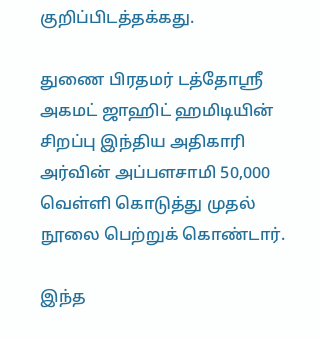குறிப்பிடத்தக்கது.

துணை பிரதமர் டத்தோஸ்ரீ அகமட் ஜாஹிட் ஹமிடியின் சிறப்பு இந்திய அதிகாரி அர்வின் அப்பளசாமி 50,000 வெள்ளி கொடுத்து முதல் நூலை பெற்றுக் கொண்டார்.

இந்த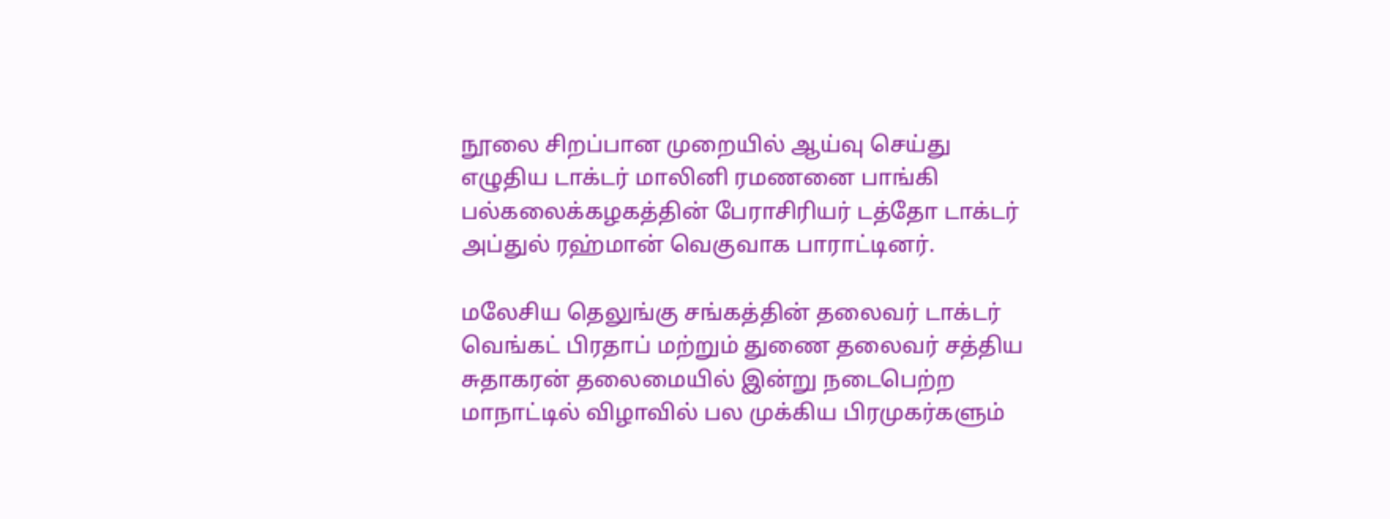நூலை சிறப்பான முறையில் ஆய்வு செய்து எழுதிய டாக்டர் மாலினி ரமணனை பாங்கி பல்கலைக்கழகத்தின் பேராசிரியர் டத்தோ டாக்டர் அப்துல் ரஹ்மான் வெகுவாக பாராட்டினர்.

மலேசிய தெலுங்கு சங்கத்தின் தலைவர் டாக்டர் வெங்கட் பிரதாப் மற்றும் துணை தலைவர் சத்திய சுதாகரன் தலைமையில் இன்று நடைபெற்ற மாநாட்டில் விழாவில் பல முக்கிய பிரமுகர்களும்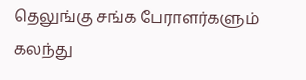தெலுங்கு சங்க பேராளர்களும் கலந்து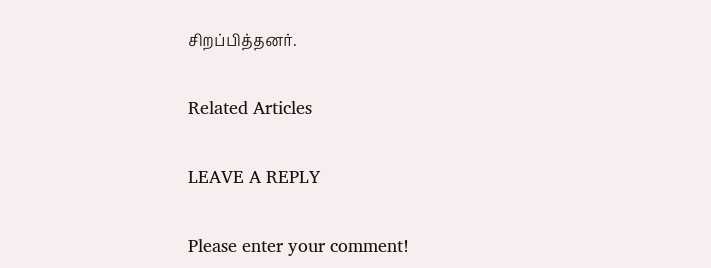சிறப்பித்தனர்.

Related Articles

LEAVE A REPLY

Please enter your comment!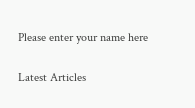Please enter your name here

Latest Articles